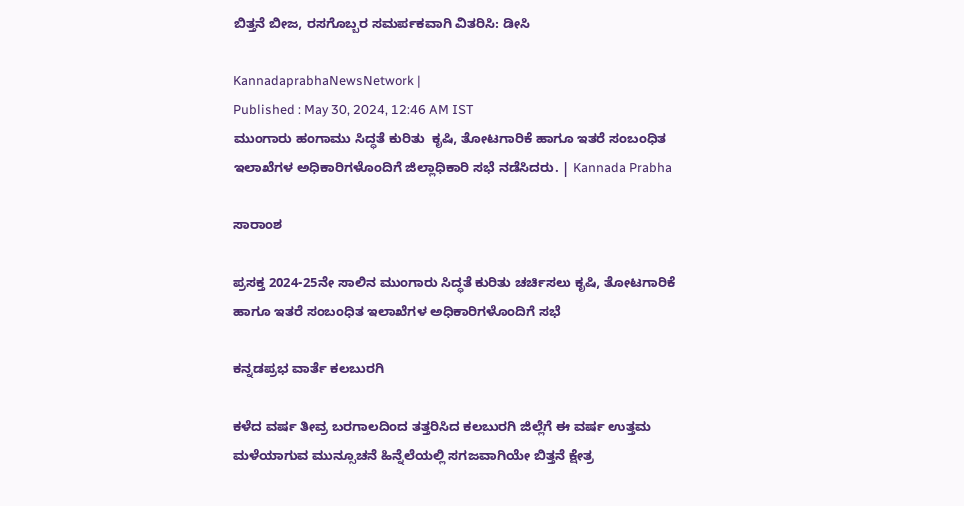ಬಿತ್ತನೆ ಬೀಜ, ರಸಗೊಬ್ಬರ ಸಮರ್ಪಕವಾಗಿ ವಿತರಿಸಿ: ಡೀಸಿ

KannadaprabhaNewsNetwork |
Published : May 30, 2024, 12:46 AM IST
ಮುಂಗಾರು ಹಂಗಾಮು ಸಿದ್ಧತೆ ಕುರಿತು  ಕೃಷಿ, ತೋಟಗಾರಿಕೆ ಹಾಗೂ ಇತರೆ ಸಂಬಂಧಿತ ಇಲಾಖೆಗಳ ಅಧಿಕಾರಿಗಳೊಂದಿಗೆ ಜಿಲ್ಲಾಧಿಕಾರಿ ಸಭೆ ನಡೆಸಿದರು. | Kannada Prabha

ಸಾರಾಂಶ

ಪ್ರಸಕ್ತ 2024-25ನೇ ಸಾಲಿನ ಮುಂಗಾರು ಸಿದ್ಧತೆ ಕುರಿತು ಚರ್ಚಿಸಲು ಕೃಷಿ, ತೋಟಗಾರಿಕೆ ಹಾಗೂ ಇತರೆ ಸಂಬಂಧಿತ ಇಲಾಖೆಗಳ ಅಧಿಕಾರಿಗಳೊಂದಿಗೆ ಸಭೆ

ಕನ್ನಡಪ್ರಭ ವಾರ್ತೆ ಕಲಬುರಗಿ

ಕಳೆದ ವರ್ಷ ತೀವ್ರ ಬರಗಾಲದಿಂದ ತತ್ತರಿಸಿದ ಕಲಬುರಗಿ ಜಿಲ್ಲೆಗೆ ಈ ವರ್ಷ ಉತ್ತಮ‌ ಮಳೆಯಾಗುವ‌ ಮುನ್ಸೂಚನೆ ಹಿನ್ನೆಲೆಯಲ್ಲಿ‌ ಸಗಜವಾಗಿಯೇ ಬಿತ್ತನೆ ಕ್ಷೇತ್ರ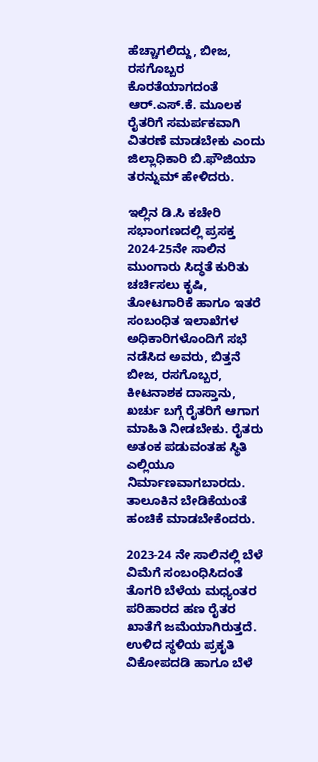ಹೆಚ್ಚಾಗಲಿದ್ದು, ಬೀಜ, ರಸಗೊಬ್ಬರ ಕೊರತೆಯಾಗದಂತೆ ಆರ್.ಎಸ್.ಕೆ. ಮೂಲಕ ರೈತರಿಗೆ ಸಮರ್ಪಕವಾಗಿ ವಿತರಣೆ ಮಾಡಬೇಕು ಎಂದು ಜಿಲ್ಲಾಧಿಕಾರಿ ಬಿ.ಫೌಜಿಯಾ ತರನ್ನುಮ್ ಹೇಳಿದರು.

ಇಲ್ಲಿನ ಡಿ.ಸಿ ಕಚೇರಿ ಸಭಾಂಗಣದಲ್ಲಿ ಪ್ರಸಕ್ತ 2024-25ನೇ ಸಾಲಿನ ಮುಂಗಾರು ಸಿದ್ಧತೆ ಕುರಿತು ಚರ್ಚಿಸಲು ಕೃಷಿ, ತೋಟಗಾರಿಕೆ ಹಾಗೂ ಇತರೆ ಸಂಬಂಧಿತ ಇಲಾಖೆಗಳ ಅಧಿಕಾರಿಗಳೊಂದಿಗೆ ಸಭೆ ನಡೆಸಿದ ಅವರು, ಬಿತ್ತನೆ ಬೀಜ, ರಸಗೊಬ್ಬರ, ಕೀಟನಾಶಕ ದಾಸ್ತಾನು, ಖರ್ಚು ಬಗ್ಗೆ ರೈತರಿಗೆ ಆಗಾಗ ಮಾಹಿತಿ ನೀಡಬೇಕು. ರೈತರು ಅತಂಕ ಪಡುವಂತಹ ಸ್ಥಿತಿ ಎಲ್ಲಿಯೂ ನಿರ್ಮಾಣವಾಗಬಾರದು. ತಾಲೂಕಿನ ಬೇಡಿಕೆಯಂತೆ ಹಂಚಿಕೆ ಮಾಡಬೇಕೆಂದರು.

2023-24 ನೇ ಸಾಲಿನಲ್ಲಿ ಬೆಳೆ ವಿಮೆಗೆ ಸಂಬಂಧಿಸಿದಂತೆ ತೊಗರಿ ಬೆಳೆಯ ಮಧ್ಯಂತರ ಪರಿಹಾರದ ಹಣ ರೈತರ ಖಾತೆಗೆ ಜಮೆಯಾಗಿರುತ್ತದೆ. ಉಳಿದ ಸ್ಥಳಿಯ ಪ್ರಕೃತಿ ವಿಕೋಪದಡಿ ಹಾಗೂ ಬೆಳೆ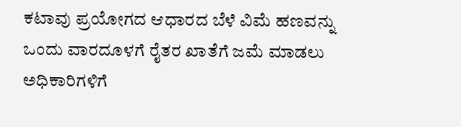ಕಟಾವು ಪ್ರಯೋಗದ ಆಧಾರದ ಬೆಳೆ ವಿಮೆ ಹಣವನ್ನು ಒಂದು ವಾರದೂಳಗೆ ರೈತರ ಖಾತೆಗೆ ಜಮೆ ಮಾಡಲು ಅಧಿಕಾರಿಗಳಿಗೆ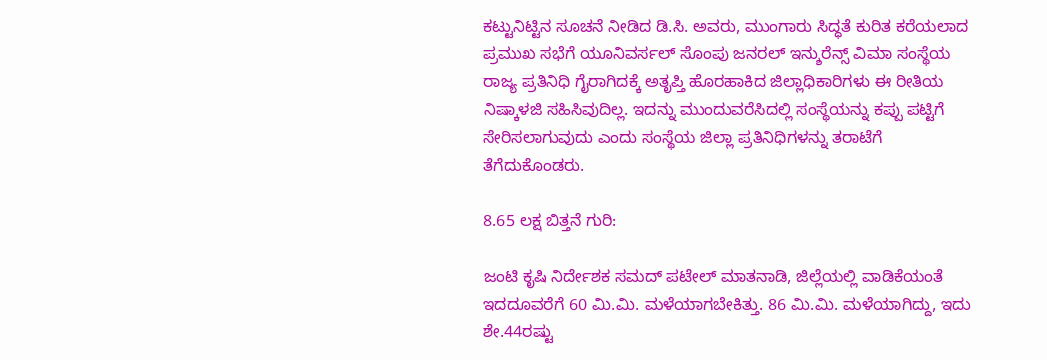ಕಟ್ಟುನಿಟ್ಟಿನ ಸೂಚನೆ ನೀಡಿದ ಡಿ.ಸಿ. ಅವರು, ಮುಂಗಾರು ಸಿದ್ಧತೆ ಕುರಿತ ಕರೆಯಲಾದ ಪ್ರಮುಖ ಸಭೆಗೆ ಯೂನಿವರ್ಸಲ್ ಸೊಂಪು ಜನರಲ್‌ ಇನ್ಶುರೆನ್ಸ್ ವಿಮಾ ಸಂಸ್ಥೆಯ ರಾಜ್ಯ ಪ್ರತಿನಿಧಿ ಗೈರಾಗಿದಕ್ಕೆ ಅತೃಪ್ತಿ ಹೊರಹಾಕಿದ ಜಿಲ್ಲಾಧಿಕಾರಿಗಳು ಈ ರೀತಿಯ ನಿಷ್ಕಾಳಜಿ ಸಹಿಸಿವುದಿಲ್ಲ. ಇದನ್ನು ಮುಂದುವರೆಸಿದಲ್ಲಿ ಸಂಸ್ಥೆಯನ್ನು ಕಪ್ಪು ಪಟ್ಟಿಗೆ ಸೇರಿಸಲಾಗುವುದು ಎಂದು ಸಂಸ್ಥೆಯ ಜಿಲ್ಲಾ ಪ್ರತಿನಿಧಿಗಳನ್ನು ತರಾಟೆಗೆ ತೆಗೆದುಕೊಂಡರು.

8.65 ಲಕ್ಷ‌ ಬಿತ್ತನೆ ಗುರಿ:

ಜಂಟಿ ಕೃಷಿ ನಿರ್ದೇಶಕ ಸಮದ್ ಪಟೇಲ್ ಮಾತನಾಡಿ, ಜಿಲ್ಲೆಯಲ್ಲಿ ವಾಡಿಕೆಯಂತೆ ಇದದೂವರೆಗೆ 60 ಮಿ.ಮಿ. ಮಳೆಯಾಗಬೇಕಿತ್ತು. 86 ಮಿ.ಮಿ. ಮಳೆಯಾಗಿದ್ದು, ಇದು ಶೇ.44ರಷ್ಟು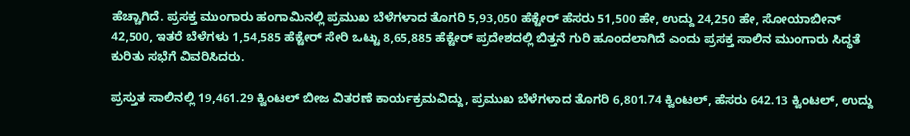ಹೆಚ್ಚಾಗಿದೆ. ಪ್ರಸಕ್ತ ಮುಂಗಾರು ಹಂಗಾಮಿನಲ್ಲಿ ಪ್ರಮುಖ ಬೆಳೆಗಳಾದ ತೊಗರಿ 5,93,050 ಹೆಕ್ಟೇರ್‌ ಹೆಸರು 51,500 ಹೇ, ಉದ್ದು 24,250 ಹೇ, ಸೋಯಾಬೀನ್ 42,500, ಇತರೆ ಬೆಳೆಗಳು 1,54,585 ಹೆಕ್ಟೇರ್ ಸೇರಿ ಒಟ್ಟು 8,65,885 ಹೆಕ್ಟೇರ್ ಪ್ರದೇಶದಲ್ಲಿ ಬಿತ್ತನೆ ಗುರಿ ಹೂಂದಲಾಗಿದೆ ಎಂದು ಪ್ರಸಕ್ತ ಸಾಲಿನ ಮುಂಗಾರು ಸಿದ್ಧತೆ ಕುರಿತು ಸಭೆಗೆ ವಿವರಿಸಿದರು.

ಪ್ರಸ್ತುತ ಸಾಲಿನಲ್ಲಿ 19,461.29 ಕ್ವಿಂಟಲ್‌ ಬೀಜ ವಿತರಣೆ ಕಾರ್ಯಕ್ರಮವಿದ್ದು, ಪ್ರಮುಖ ಬೆಳೆಗಳಾದ ತೊಗರಿ 6,801.74 ಕ್ವಿಂಟಲ್‌, ಹೆಸರು 642.13 ಕ್ವಿಂಟಲ್‌, ಉದ್ದು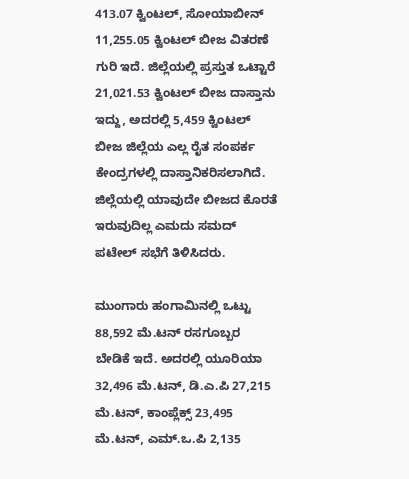413.07 ಕ್ವಿಂಟಲ್‌, ಸೋಯಾಬೀನ್‌ 11,255.05 ಕ್ವಿಂಟಲ್‌ ಬೀಜ ವಿತರಣೆ ಗುರಿ ಇದೆ. ಜಿಲ್ಲೆಯಲ್ಲಿ ಪ್ರಸ್ತುತ ಒಟ್ಟಾರೆ 21,021.53 ಕ್ವಿಂಟಲ್‌ ಬೀಜ ದಾಸ್ತಾನು ಇದ್ದು, ಅದರಲ್ಲಿ 5,459 ಕ್ವಿಂಟಲ್‌ ಬೀಜ ಜಿಲ್ಲೆಯ ಎಲ್ಲ ರೈತ ಸಂಪರ್ಕ ಕೇಂದ್ರಗಳಲ್ಲಿ ದಾಸ್ತಾನಿಕರಿಸಲಾಗಿದೆ. ಜಿಲ್ಲೆಯಲ್ಲಿ ಯಾವುದೇ ಬೀಜದ ಕೊರತೆ ಇರುವುದಿಲ್ಲ ಎಮದು ಸಮದ್ ಪಟೇಲ್ ಸಭೆಗೆ ತಿಳಿಸಿದರು.

ಮುಂಗಾರು ಹಂಗಾಮಿನಲ್ಲಿ ಒಟ್ಟು 88,592 ಮೆ.ಟನ್‌ ರಸಗೂಬ್ಬರ ಬೇಡಿಕೆ ಇದೆ. ಅದರಲ್ಲಿ ಯೂರಿಯಾ 32,496 ಮೆ.ಟನ್‌, ಡಿ.ಎ.ಪಿ 27,215 ಮೆ.ಟನ್‌, ಕಾಂಪ್ಲೆಕ್ಸ್ 23,495 ಮೆ.ಟನ್‌, ಎಮ್.ಒ.ಪಿ 2,135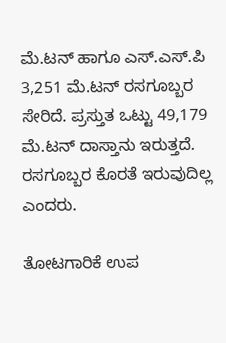ಮೆ.ಟನ್‌ ಹಾಗೂ ಎಸ್.ಎಸ್.ಪಿ 3,251 ಮೆ.ಟನ್‌ ರಸಗೂಬ್ಬರ ಸೇರಿದೆ. ಪ್ರಸ್ತುತ ಒಟ್ಟು 49,179 ಮೆ.ಟನ್‌ ದಾಸ್ತಾನು ಇರುತ್ತದೆ. ರಸಗೂಬ್ಬರ ಕೊರತೆ ಇರುವುದಿಲ್ಲ ಎಂದರು.

ತೋಟಗಾರಿಕೆ ಉಪ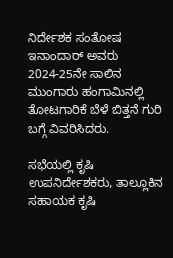ನಿರ್ದೇಶಕ ಸಂತೋಷ ಇನಾಂದಾರ್ ಅವರು 2024-25ನೇ ಸಾಲಿನ ಮುಂಗಾರು ಹಂಗಾಮಿನಲ್ಲಿ ತೋಟಗಾರಿಕೆ ಬೆಳೆ ಬಿತ್ತನೆ ಗುರಿ ಬಗ್ಗೆ ವಿವರಿಸಿದರು.

ಸಭೆಯಲ್ಲಿ ಕೃಷಿ ಉಪನಿರ್ದೇಶಕರು, ತಾಲ್ಲೂಕಿನ ಸಹಾಯಕ ಕೃಷಿ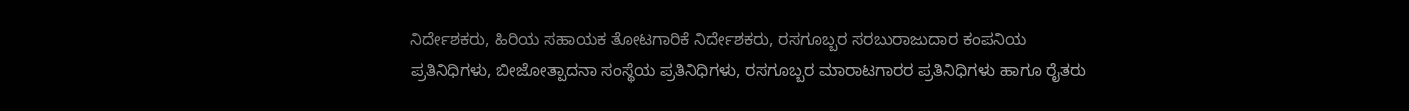ನಿರ್ದೇಶಕರು, ಹಿರಿಯ ಸಹಾಯಕ ತೋಟಗಾರಿಕೆ ನಿರ್ದೇಶಕರು, ರಸಗೂಬ್ಬರ ಸರಬುರಾಜುದಾರ ಕಂಪನಿಯ ಪ್ರತಿನಿಧಿಗಳು, ಬೀಜೋತ್ಪಾದನಾ ಸಂಸ್ಥೆಯ ಪ್ರತಿನಿಧಿಗಳು, ರಸಗೂಬ್ಬರ ಮಾರಾಟಗಾರರ ಪ್ರತಿನಿಧಿಗಳು ಹಾಗೂ ರೈತರು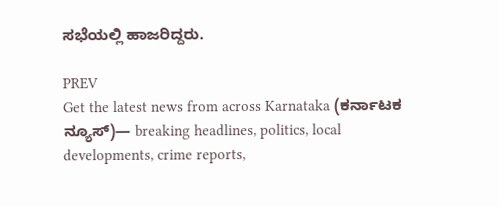ಸಭೆಯಲ್ಲಿ ಹಾಜರಿದ್ದರು.

PREV
Get the latest news from across Karnataka (ಕರ್ನಾಟಕ ನ್ಯೂಸ್)— breaking headlines, politics, local developments, crime reports,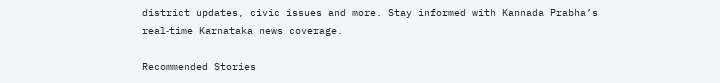district updates, civic issues and more. Stay informed with Kannada Prabha’s real‑time Karnataka news coverage.

Recommended Stories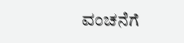ವಂಚನೆಗೆ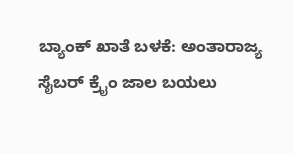ಬ್ಯಾಂಕ್ ಖಾತೆ ಬಳಕೆ: ಅಂತಾರಾಜ್ಯ ಸೈಬರ್ ಕ್ರೈಂ ಜಾಲ ಬಯಲು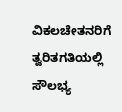ವಿಕಲಚೇತನರಿಗೆ ತ್ವರಿತಗತಿಯಲ್ಲಿ ಸೌಲಭ್ಯ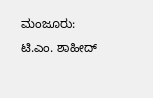ಮಂಜೂರು: ಟಿ.ಎಂ. ಶಾಹೀದ್